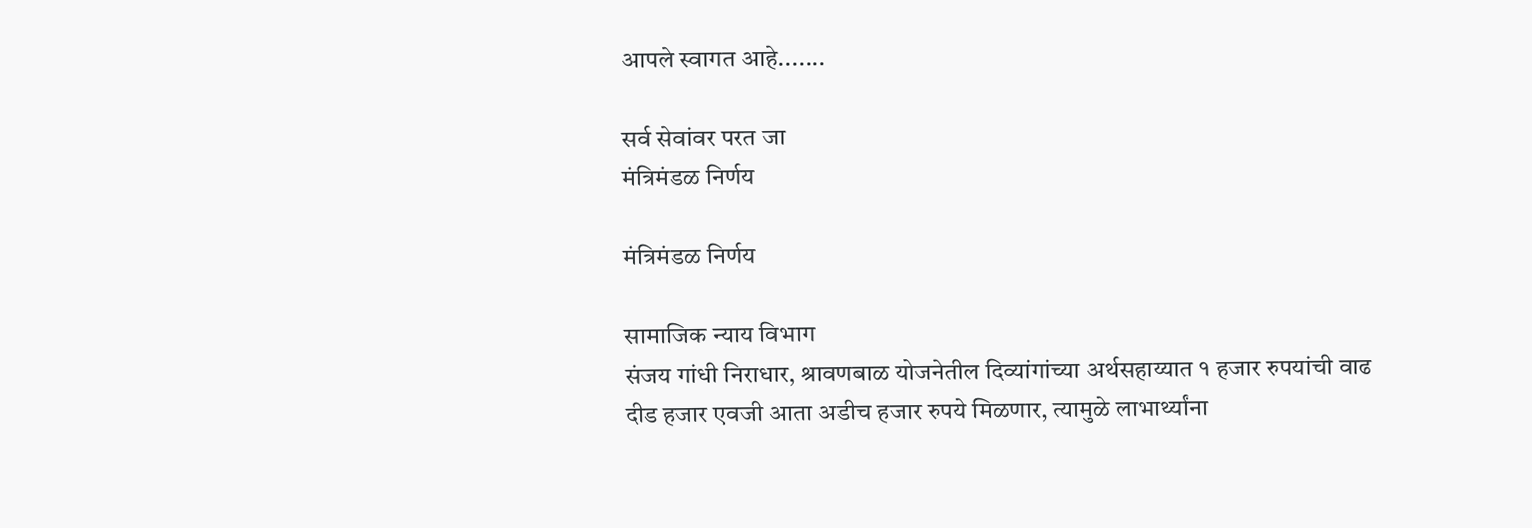आपले स्वागत आहे.......

सर्व सेवांवर परत जा
मंत्रिमंडळ निर्णय

मंत्रिमंडळ निर्णय

सामाजिक न्याय विभाग
संजय गांधी निराधार, श्रावणबाळ योजनेतील दिव्यांगांच्या अर्थसहाय्यात १ हजार रुपयांची वाढ
दीड हजार एवजी आता अडीच हजार रुपये मिळणार, त्यामुळे लाभार्थ्यांना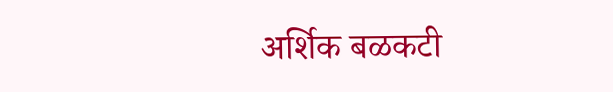अर्शिक बळकटी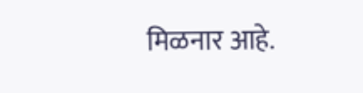मिळनार आहे.